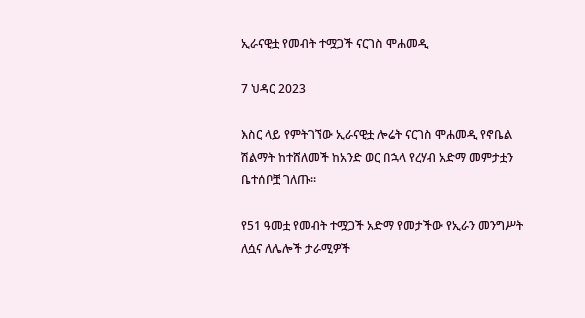ኢራናዊቷ የመብት ተሟጋች ናርገስ ሞሐመዲ

7 ህዳር 2023

እስር ላይ የምትገኘው ኢራናዊቷ ሎሬት ናርገስ ሞሐመዲ የኖቤል ሽልማት ከተሸለመች ከአንድ ወር በኋላ የረሃብ አድማ መምታቷን ቤተሰቦቿ ገለጡ።

የ51 ዓመቷ የመብት ተሟጋች አድማ የመታችው የኢራን መንግሥት ለሷና ለሌሎች ታራሚዎች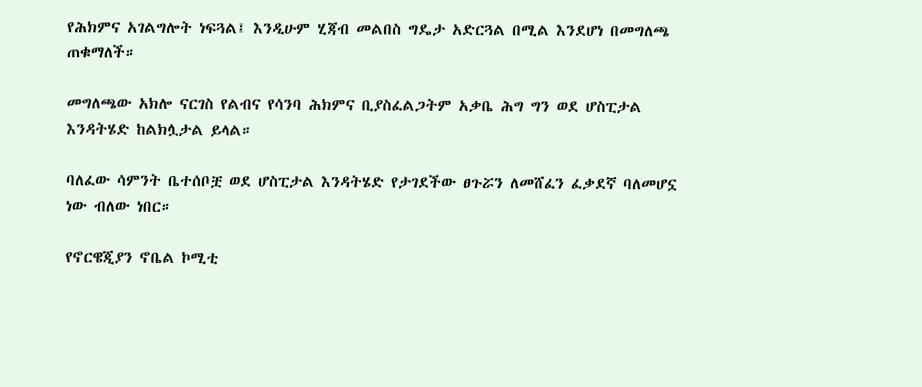የሕክምና አገልግሎት ነፍጓል፤ እንዲሁም ሂጃብ መልበስ ግዴታ አድርጓል በሚል እንደሆነ በመግለጫ ጠቁማለች።

መግለጫው አክሎ ናርገስ የልብና የሳንባ ሕክምና ቢያስፈልጋትም አቃቤ ሕግ ግን ወደ ሆስፒታል እንዳትሄድ ከልክሏታል ይላል።

ባለፈው ሳምንት ቤተሰቦቿ ወደ ሆስፒታል እንዳትሄድ የታገደችው ፀጉሯን ለመሸፈን ፈቃደኛ ባለመሆኗ ነው ብለው ነበር።

የኖርዌጂያን ኖቤል ኮሚቲ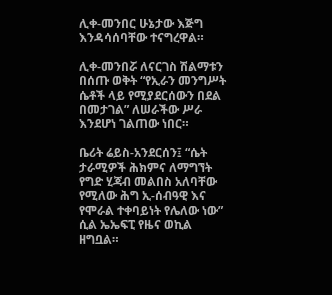ሊቀ-መንበር ሁኔታው እጅግ እንዳሳሰባቸው ተናግረዋል።

ሊቀ-መንበሯ ለናርገስ ሽልማቱን በሰጡ ወቅት “የኢራን መንግሥት ሴቶች ላይ የሚያደርሰውን በደል በመታገል” ለሠራችው ሥራ እንደሆነ ገልጠው ነበር።

ቤሪት ሬይስ-አንደርሰን፤ “ሴት ታራሚዎች ሕክምና ለማግኘት የግድ ሂጃብ መልበስ አለባቸው የሚለው ሕግ ኢ-ሰብዓዊ እና የሞራል ተቀባይነት የሌለው ነው” ሲል ኤኤፍፒ የዜና ወኪል ዘግቧል።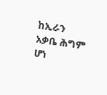ከኢራን አቃቤ ሕግም ሆነ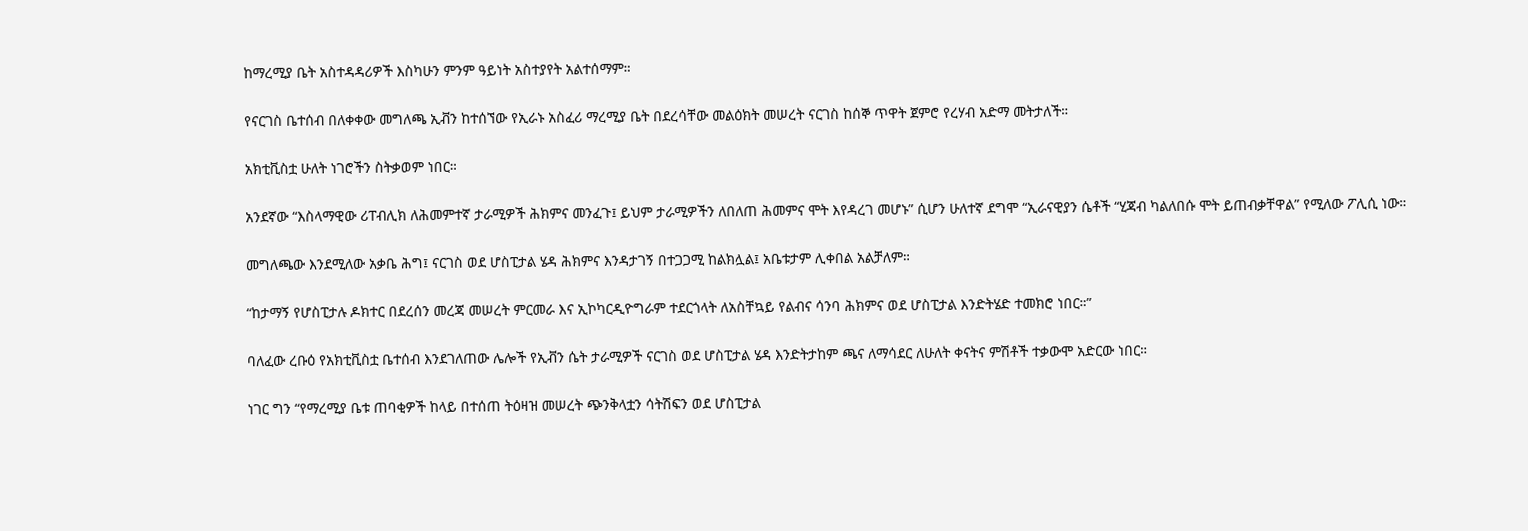ከማረሚያ ቤት አስተዳዳሪዎች እስካሁን ምንም ዓይነት አስተያየት አልተሰማም።

የናርገስ ቤተሰብ በለቀቀው መግለጫ ኢቭን ከተሰኘው የኢራኑ አስፈሪ ማረሚያ ቤት በደረሳቸው መልዕክት መሠረት ናርገስ ከሰኞ ጥዋት ጀምሮ የረሃብ አድማ መትታለች።

አክቲቪስቷ ሁለት ነገሮችን ስትቃወም ነበር።

አንደኛው “እስላማዊው ሪፐብሊክ ለሕመምተኛ ታራሚዎች ሕክምና መንፈጉ፤ ይህም ታራሚዎችን ለበለጠ ሕመምና ሞት እየዳረገ መሆኑ” ሲሆን ሁለተኛ ደግሞ “ኢራናዊያን ሴቶች “ሂጃብ ካልለበሱ ሞት ይጠብቃቸዋል” የሚለው ፖሊሲ ነው።

መግለጫው እንደሚለው አቃቤ ሕግ፤ ናርገስ ወደ ሆስፒታል ሄዳ ሕክምና እንዳታገኝ በተጋጋሚ ከልክሏል፤ አቤቱታም ሊቀበል አልቻለም።

“ከታማኝ የሆስፒታሉ ዶክተር በደረሰን መረጃ መሠረት ምርመራ እና ኢኮካርዲዮግራም ተደርጎላት ለአስቸኳይ የልብና ሳንባ ሕክምና ወደ ሆስፒታል እንድትሄድ ተመክሮ ነበር።”

ባለፈው ረቡዕ የአክቲቪስቷ ቤተሰብ እንደገለጠው ሌሎች የኢቭን ሴት ታራሚዎች ናርገስ ወደ ሆስፒታል ሄዳ እንድትታከም ጫና ለማሳደር ለሁለት ቀናትና ምሽቶች ተቃውሞ አድርው ነበር።

ነገር ግን “የማረሚያ ቤቱ ጠባቂዎች ከላይ በተሰጠ ትዕዛዝ መሠረት ጭንቅላቷን ሳትሽፍን ወደ ሆስፒታል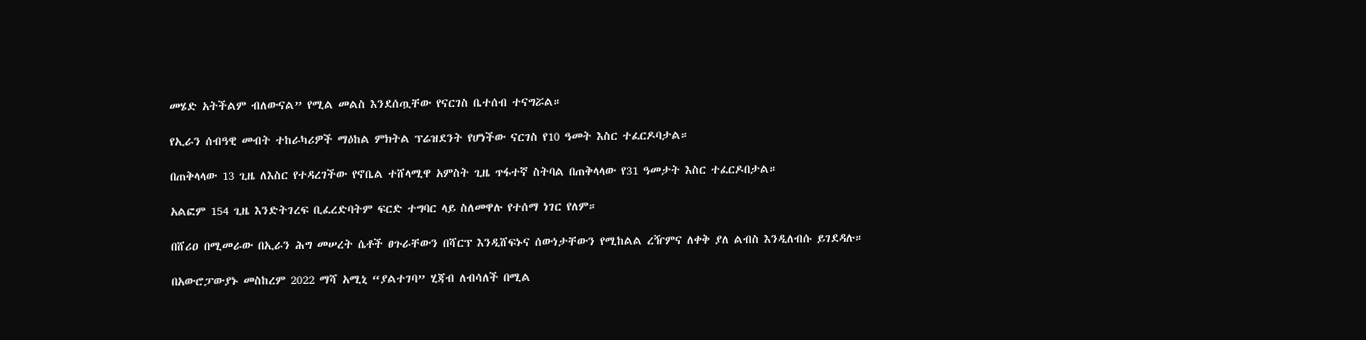መሄድ አትችልም ብለውናል” የሚል መልስ እንደሰጧቸው የናርገስ ቤተሰብ ተናግሯል።

የኢራን ሰብዓዊ መብት ተከራካሪዎች ማዕከል ምክትል ፕሬዝደንት የሆነችው ናርገስ የ10 ዓመት እስር ተፈርዶባታል።

በጠቅላላው 13 ጊዜ ለእስር የተዳረገችው የኖቤል ተሸላሚዋ አምስት ጊዜ ጥፋተኛ ስትባል በጠቅላላው የ31 ዓመታት እስር ተፈርዶበታል።

አልፎም 154 ጊዜ እንድትገረፍ ቢፈረድባትም ፍርድ ተግባር ላይ ስለመዋሉ የተሰማ ነገር የለም።

በሸሪዐ በሚመራው በኢራን ሕግ መሠረት ሴቶች ፀጉራቸውን በሻርፕ እንዲሸፍኑና ሰውነታቸውን የሚከልል ረዥምና ለቀቅ ያለ ልብስ እንዲለብሱ ይገደዳሉ።

በአውሮፓውያኑ መስከረም 2022 ማሻ አሚኒ “ያልተገባ” ሂጃብ ለብሳለች በሚል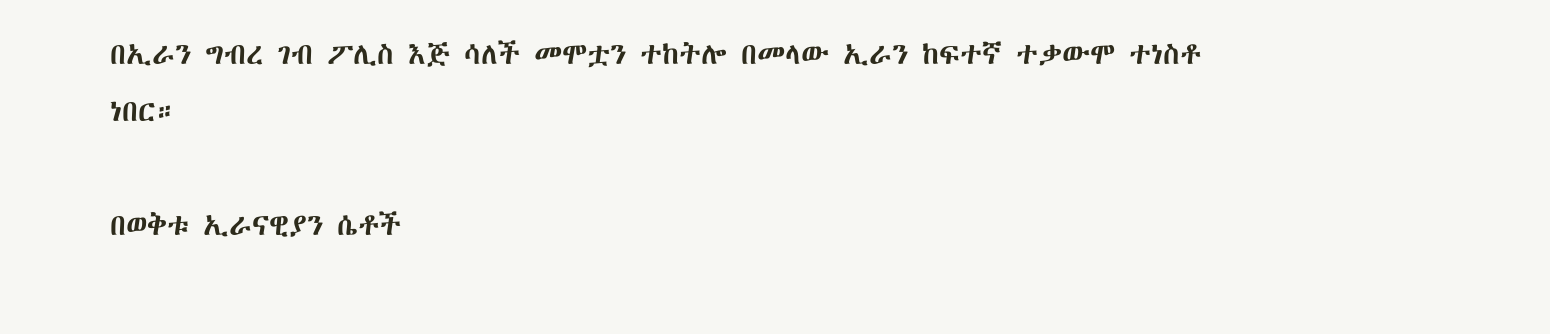በኢራን ግብረ ገብ ፖሊስ እጅ ሳለች መሞቷን ተከትሎ በመላው ኢራን ከፍተኛ ተቃውሞ ተነስቶ ነበር።

በወቅቱ ኢራናዊያን ሴቶች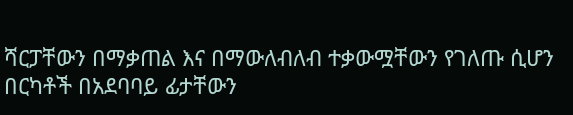ሻርፓቸውን በማቃጠል እና በማውለብለብ ተቃውሟቸውን የገለጡ ሲሆን በርካቶች በአደባባይ ፊታቸውን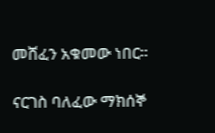መሸፈን አቁመው ነበር።

ናርገስ ባለፈው ማክሰኞ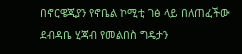በኖርዌጂያን የኖቤል ኮሚቲ ገፅ ላይ በለጠፈችው ደብዳቤ ሂጃብ የመልበስ ግዴታን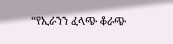“የኢራንን ፈላጭ ቆራጭ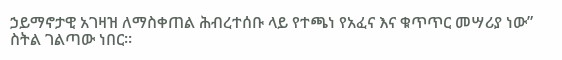ኃይማኖታዊ አገዛዝ ለማስቀጠል ሕብረተሰቡ ላይ የተጫነ የአፈና እና ቁጥጥር መሣሪያ ነው” ስትል ገልጣው ነበር።